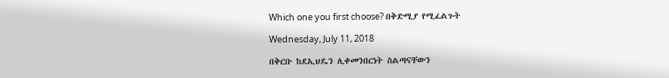Which one you first choose? በቅድሚያ የሚፈልጉት

Wednesday, July 11, 2018

በቅርቡ ከደኢህዴን ሊቀመንበርነት ስልጣናቸውን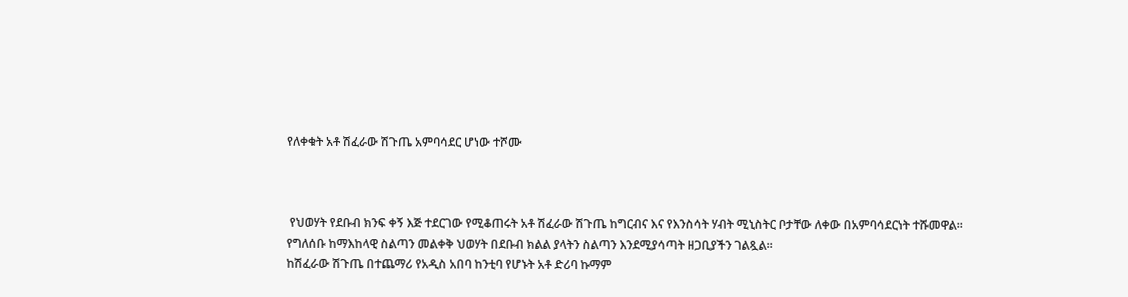የለቀቁት አቶ ሽፈራው ሽጉጤ አምባሳደር ሆነው ተሾሙ



 የህወሃት የደቡብ ክንፍ ቀኝ እጅ ተደርገው የሚቆጠሩት አቶ ሽፈራው ሽጉጤ ከግርብና እና የእንስሳት ሃብት ሚኒስትር ቦታቸው ለቀው በአምባሳደርነት ተሹመዋል። የግለሰቡ ከማእከላዊ ስልጣን መልቀቅ ህወሃት በደቡብ ክልል ያላትን ስልጣን እንደሚያሳጣት ዘጋቢያችን ገልጿል።
ከሽፈራው ሽጉጤ በተጨማሪ የአዲስ አበባ ከንቲባ የሆኑት አቶ ድሪባ ኩማም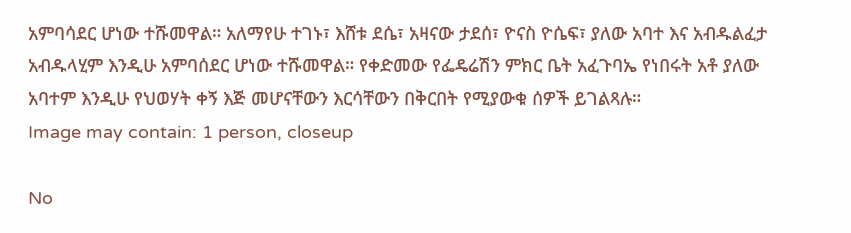አምባሳደር ሆነው ተሹመዋል። አለማየሁ ተገኑ፣ እሸቱ ደሴ፣ አዛናው ታደሰ፣ ዮናስ ዮሴፍ፣ ያለው አባተ እና አብዱልፈታ አብዱላሂም እንዲሁ አምባሰደር ሆነው ተሹመዋል። የቀድመው የፌዴሬሽን ምክር ቤት አፈጉባኤ የነበሩት አቶ ያለው አባተም እንዲሁ የህወሃት ቀኝ እጅ መሆናቸውን እርሳቸውን በቅርበት የሚያውቁ ሰዎች ይገልጻሉ።
Image may contain: 1 person, closeup

No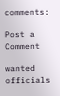comments:

Post a Comment

wanted officials